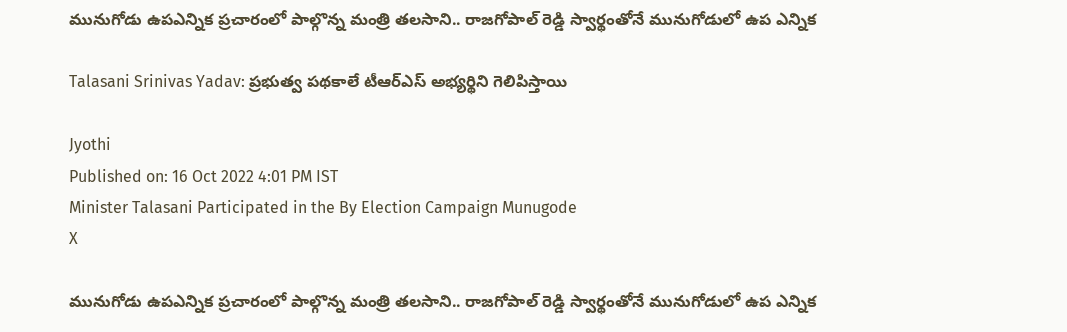మునుగోడు ఉపఎన్నిక ప్రచారంలో పాల్గొన్న మంత్రి తలసాని.. రాజగోపాల్ రెడ్డి స్వార్థంతోనే మునుగోడులో ఉప ఎన్నిక

Talasani Srinivas Yadav: ప్రభుత్వ పథకాలే టీఆర్ఎస్ అభ్యర్థిని గెలిపిస్తాయి

Jyothi
Published on: 16 Oct 2022 4:01 PM IST
Minister Talasani Participated in the By Election Campaign Munugode
X

మునుగోడు ఉపఎన్నిక ప్రచారంలో పాల్గొన్న మంత్రి తలసాని.. రాజగోపాల్ రెడ్డి స్వార్థంతోనే మునుగోడులో ఉప ఎన్నిక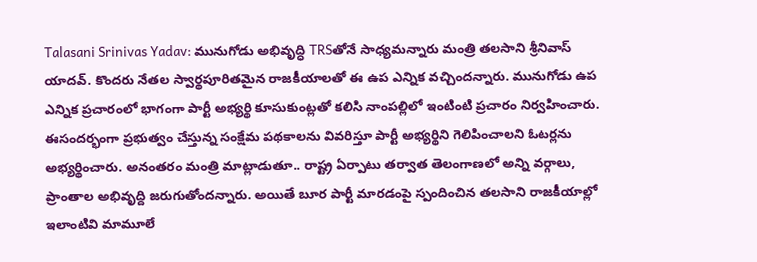Talasani Srinivas Yadav: మునుగోడు అభివృద్ధి TRSతోనే సాధ్యమన్నారు మంత్రి తలసాని శ్రీనివాస్ యాదవ్. కొందరు నేతల స్వార్థపూరితమైన రాజకీయాలతో ఈ ఉప ఎన్నిక వచ్చిందన్నారు. మునుగోడు ఉప ఎన్నిక ప్రచారంలో భాగంగా పార్టీ అభ్యర్థి కూసుకుంట్లతో కలిసి నాంపల్లిలో ఇంటింటి ప్రచారం నిర్వహించారు. ఈసందర్భంగా ప్రభుత్వం చేస్తున్న సంక్షేమ పథకాలను వివరిస్తూ పార్టీ అభ్యర్థిని గెలిపించాలని ఓటర్లను అభ్యర్థించారు. అనంతరం మంత్రి మాట్లాడుతూ.. రాష్ట్ర ఏర్పాటు తర్వాత తెలంగాణలో అన్ని వర్గాలు, ప్రాంతాల అభివృద్ది జరుగుతోందన్నారు. అయితే బూర పార్టీ మారడంపై స్పందించిన తలసాని రాజకీయాల్లో ఇలాంటివి మామూలే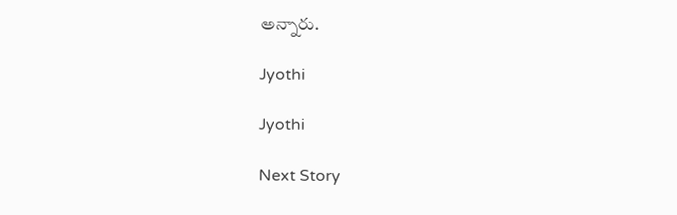అన్నారు.

Jyothi

Jyothi

Next Story